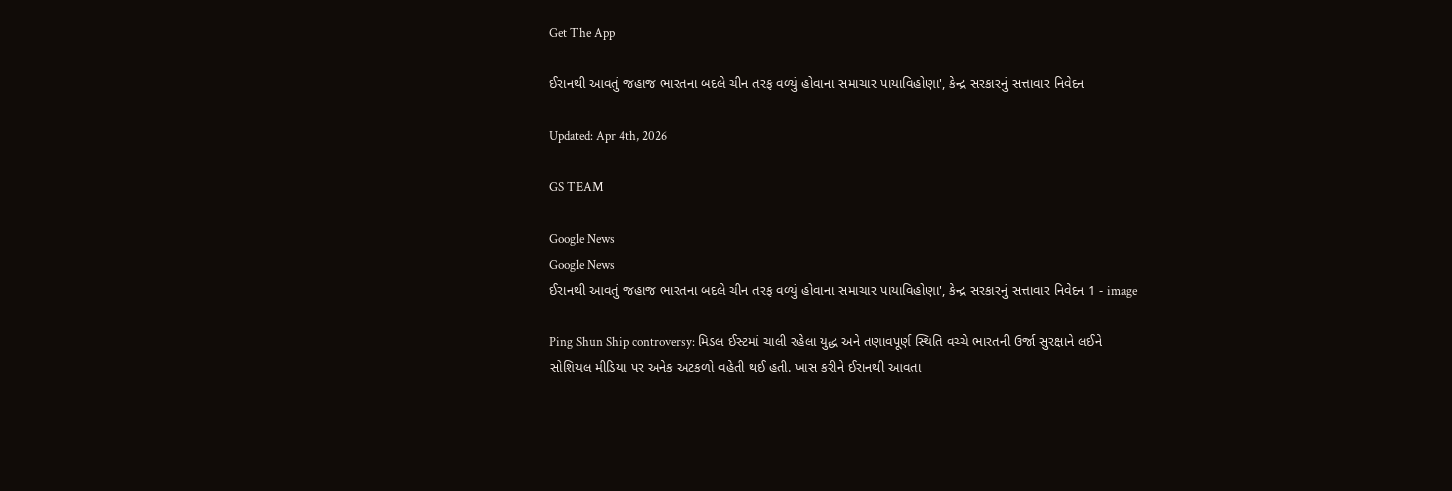Get The App

ઈરાનથી આવતું જહાજ ભારતના બદલે ચીન તરફ વળ્યું હોવાના સમાચાર પાયાવિહોણા', કેન્દ્ર સરકારનું સત્તાવાર નિવેદન

Updated: Apr 4th, 2026

GS TEAM

Google News
Google News
ઈરાનથી આવતું જહાજ ભારતના બદલે ચીન તરફ વળ્યું હોવાના સમાચાર પાયાવિહોણા', કેન્દ્ર સરકારનું સત્તાવાર નિવેદન 1 - image

Ping Shun Ship controversy: મિડલ ઈસ્ટમાં ચાલી રહેલા યુદ્ધ અને તણાવપૂર્ણ સ્થિતિ વચ્ચે ભારતની ઉર્જા સુરક્ષાને લઈને સોશિયલ મીડિયા પર અનેક અટકળો વહેતી થઈ હતી. ખાસ કરીને ઈરાનથી આવતા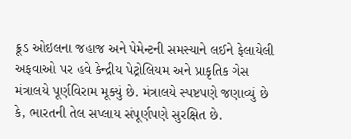ક્રૂડ ઓઇલના જહાજ અને પેમેન્ટની સમસ્યાને લઈને ફેલાયેલી અફવાઓ પર હવે કેન્દ્રીય પેટ્રોલિયમ અને પ્રાકૃતિક ગેસ મંત્રાલયે પૂર્ણવિરામ મૂક્યું છે. મંત્રાલયે સ્પષ્ટપણે જણાવ્યું છે કે, ભારતની તેલ સપ્લાય સંપૂર્ણપણે સુરક્ષિત છે.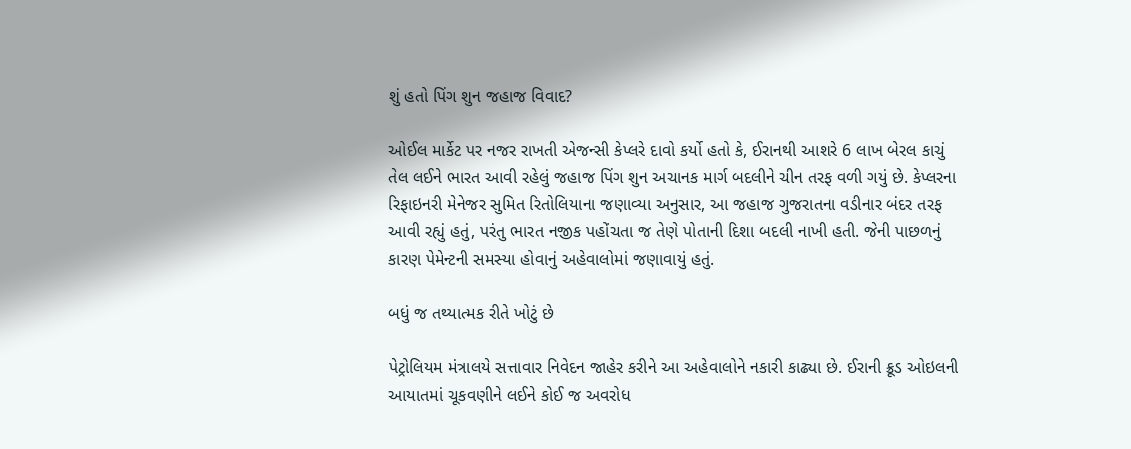શું હતો પિંગ શુન જહાજ વિવાદ?

ઓઈલ માર્કેટ પર નજર રાખતી એજન્સી કેપ્લરે દાવો કર્યો હતો કે, ઈરાનથી આશરે 6 લાખ બેરલ કાચું તેલ લઈને ભારત આવી રહેલું જહાજ પિંગ શુન અચાનક માર્ગ બદલીને ચીન તરફ વળી ગયું છે. કેપ્લરના રિફાઇનરી મેનેજર સુમિત રિતોલિયાના જણાવ્યા અનુસાર, આ જહાજ ગુજરાતના વડીનાર બંદર તરફ આવી રહ્યું હતું, પરંતુ ભારત નજીક પહોંચતા જ તેણે પોતાની દિશા બદલી નાખી હતી. જેની પાછળનું કારણ પેમેન્ટની સમસ્યા હોવાનું અહેવાલોમાં જણાવાયું હતું.

બધું જ તથ્યાત્મક રીતે ખોટું છે

પેટ્રોલિયમ મંત્રાલયે સત્તાવાર નિવેદન જાહેર કરીને આ અહેવાલોને નકારી કાઢ્યા છે. ઈરાની ક્રૂડ ઓઇલની આયાતમાં ચૂકવણીને લઈને કોઈ જ અવરોધ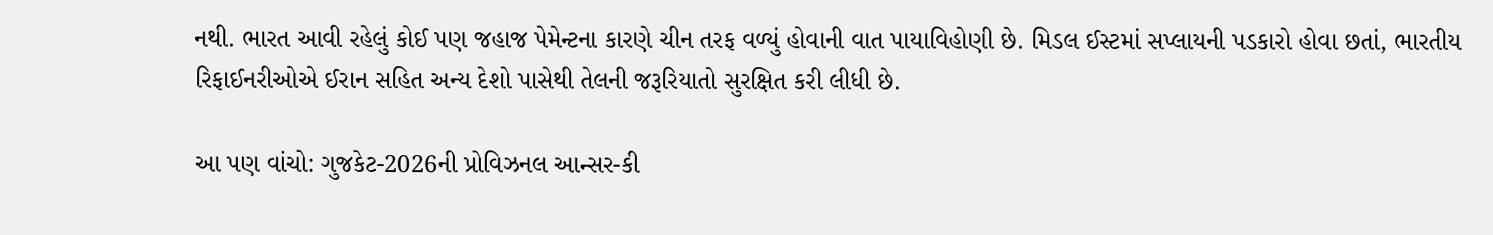નથી. ભારત આવી રહેલું કોઈ પણ જહાજ પેમેન્ટના કારણે ચીન તરફ વળ્યું હોવાની વાત પાયાવિહોણી છે. મિડલ ઈસ્ટમાં સપ્લાયની પડકારો હોવા છતાં, ભારતીય રિફાઈનરીઓએ ઈરાન સહિત અન્ય દેશો પાસેથી તેલની જરૂરિયાતો સુરક્ષિત કરી લીધી છે.

આ પણ વાંચો: ગુજકેટ-2026ની પ્રોવિઝનલ આન્સર-કી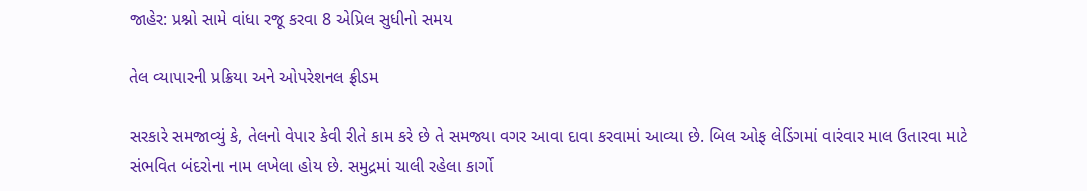જાહેર: પ્રશ્નો સામે વાંધા રજૂ કરવા 8 એપ્રિલ સુધીનો સમય

તેલ વ્યાપારની પ્રક્રિયા અને ઓપરેશનલ ફ્રીડમ

સરકારે સમજાવ્યું કે, તેલનો વેપાર કેવી રીતે કામ કરે છે તે સમજ્યા વગર આવા દાવા કરવામાં આવ્યા છે. બિલ ઓફ લેડિંગમાં વારંવાર માલ ઉતારવા માટે સંભવિત બંદરોના નામ લખેલા હોય છે. સમુદ્રમાં ચાલી રહેલા કાર્ગો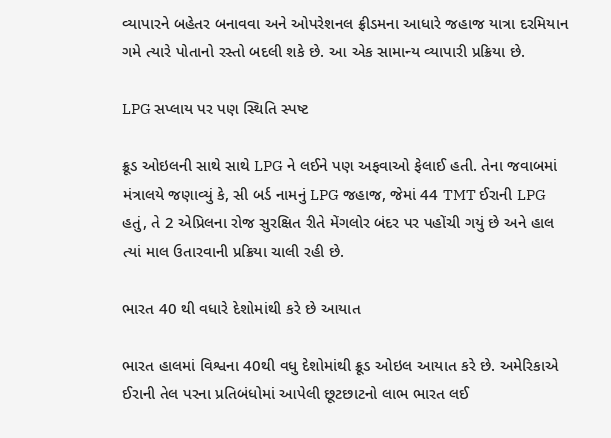વ્યાપારને બહેતર બનાવવા અને ઓપરેશનલ ફ્રીડમના આધારે જહાજ યાત્રા દરમિયાન ગમે ત્યારે પોતાનો રસ્તો બદલી શકે છે. આ એક સામાન્ય વ્યાપારી પ્રક્રિયા છે.

LPG સપ્લાય પર પણ સ્થિતિ સ્પષ્ટ

ક્રૂડ ઓઇલની સાથે સાથે LPG ને લઈને પણ અફવાઓ ફેલાઈ હતી. તેના જવાબમાં મંત્રાલયે જણાવ્યું કે, સી બર્ડ નામનું LPG જહાજ, જેમાં 44 TMT ઈરાની LPG હતું, તે 2 એપ્રિલના રોજ સુરક્ષિત રીતે મેંગલોર બંદર પર પહોંચી ગયું છે અને હાલ ત્યાં માલ ઉતારવાની પ્રક્રિયા ચાલી રહી છે.

ભારત 40 થી વધારે દેશોમાંથી કરે છે આયાત

ભારત હાલમાં વિશ્વના 40થી વધુ દેશોમાંથી ક્રૂડ ઓઇલ આયાત કરે છે. અમેરિકાએ ઈરાની તેલ પરના પ્રતિબંધોમાં આપેલી છૂટછાટનો લાભ ભારત લઈ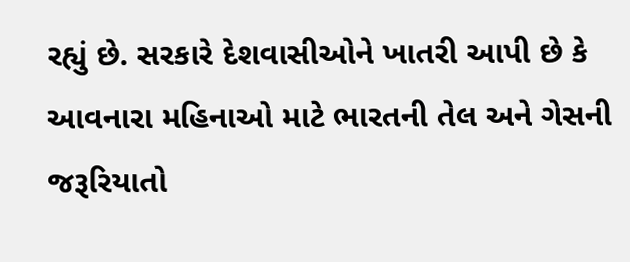રહ્યું છે. સરકારે દેશવાસીઓને ખાતરી આપી છે કે આવનારા મહિનાઓ માટે ભારતની તેલ અને ગેસની જરૂરિયાતો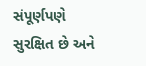સંપૂર્ણપણે સુરક્ષિત છે અને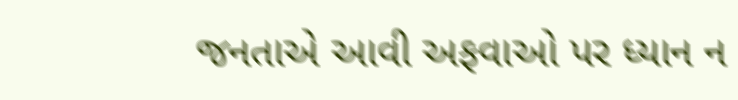જનતાએ આવી અફવાઓ પર ધ્યાન ન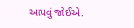આપવું જોઈએ.